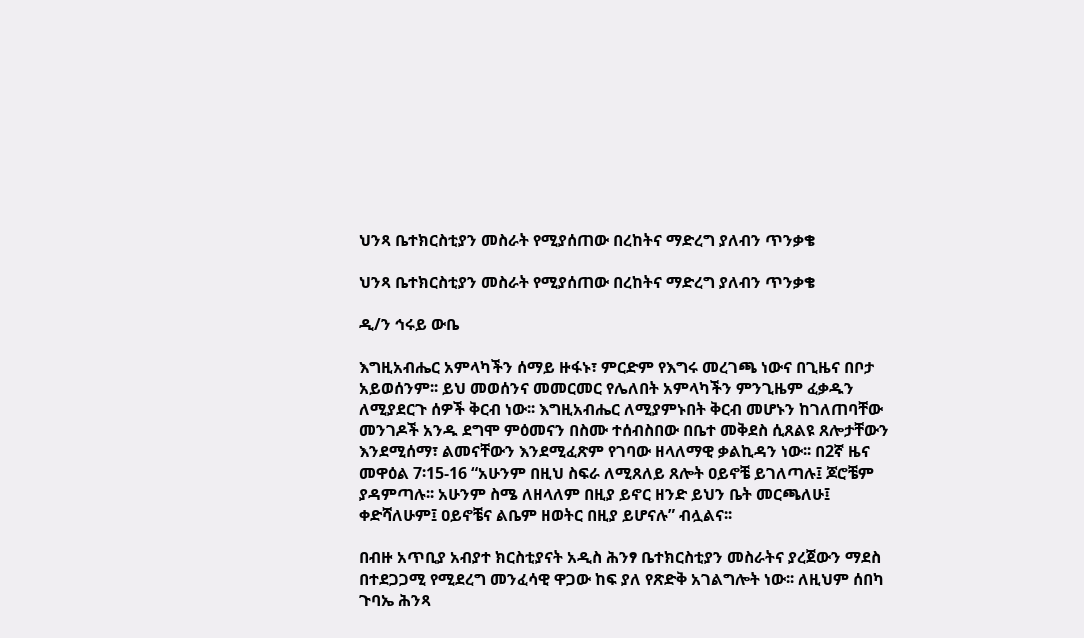ህንጻ ቤተክርስቲያን መስራት የሚያሰጠው በረከትና ማድረግ ያለብን ጥንቃቄ

ህንጻ ቤተክርስቲያን መስራት የሚያሰጠው በረከትና ማድረግ ያለብን ጥንቃቄ

ዲ/ን ኅሩይ ውቤ

እግዚአብሔር አምላካችን ሰማይ ዙፋኑ፣ ምርድም የእግሩ መረገጫ ነውና በጊዜና በቦታ አይወሰንም፡፡ ይህ መወሰንና መመርመር የሌለበት አምላካችን ምንጊዜም ፈቃዱን ለሚያደርጉ ሰዎች ቅርብ ነው፡፡ እግዚአብሔር ለሚያምኑበት ቅርብ መሆኑን ከገለጠባቸው መንገዶች አንዱ ደግሞ ምዕመናን በስሙ ተሰብስበው በቤተ መቅደስ ሲጸልዩ ጸሎታቸውን እንደሚሰማ፣ ልመናቸውን እንደሚፈጽም የገባው ዘላለማዊ ቃልኪዳን ነው፡፡ በ2ኛ ዜና መዋዕል 7፡15-16 “አሁንም በዚህ ስፍራ ለሚጸለይ ጸሎት ዐይኖቼ ይገለጣሉ፤ ጆሮቼም ያዳምጣሉ፡፡ አሁንም ስሜ ለዘላለም በዚያ ይኖር ዘንድ ይህን ቤት መርጫለሁ፤ ቀድሻለሁም፤ ዐይኖቼና ልቤም ዘወትር በዚያ ይሆናሉ” ብሏልና፡፡

በብዙ አጥቢያ አብያተ ክርስቲያናት አዲስ ሕንፃ ቤተክርስቲያን መስራትና ያረጀውን ማደስ በተደጋጋሚ የሚደረግ መንፈሳዊ ዋጋው ከፍ ያለ የጽድቅ አገልግሎት ነው፡፡ ለዚህም ሰበካ ጉባኤ ሕንጻ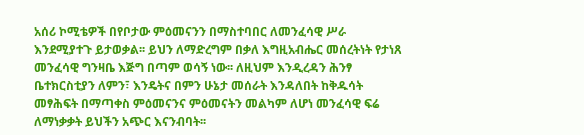አሰሪ ኮሚቴዎች በየቦታው ምዕመናንን በማስተባበር ለመንፈሳዊ ሥራ እንደሚያተጉ ይታወቃል፡፡ ይህን ለማድረግም በቃለ እግዚአብሔር መሰረትነት የታነጸ መንፈሳዊ ግንዛቤ እጅግ በጣም ወሳኝ ነው፡፡ ለዚህም እንዲረዳን ሕንፃ ቤተክርስቲያን ለምን፣ እንዴትና በምን ሁኔታ መሰራት እንዳለበት ከቅዱሳት መፃሕፍት በማጣቀስ ምዕመናንና ምዕመናትን መልካም ለሆነ መንፈሳዊ ፍሬ ለማነቃቃት ይህችን አጭር እናንብባት፡፡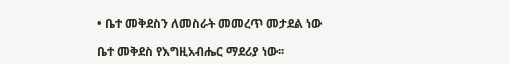• ቤተ መቅደስን ለመስራት መመረጥ መታደል ነው

ቤተ መቅደስ የእግዚአብሔር ማደሪያ ነው፡፡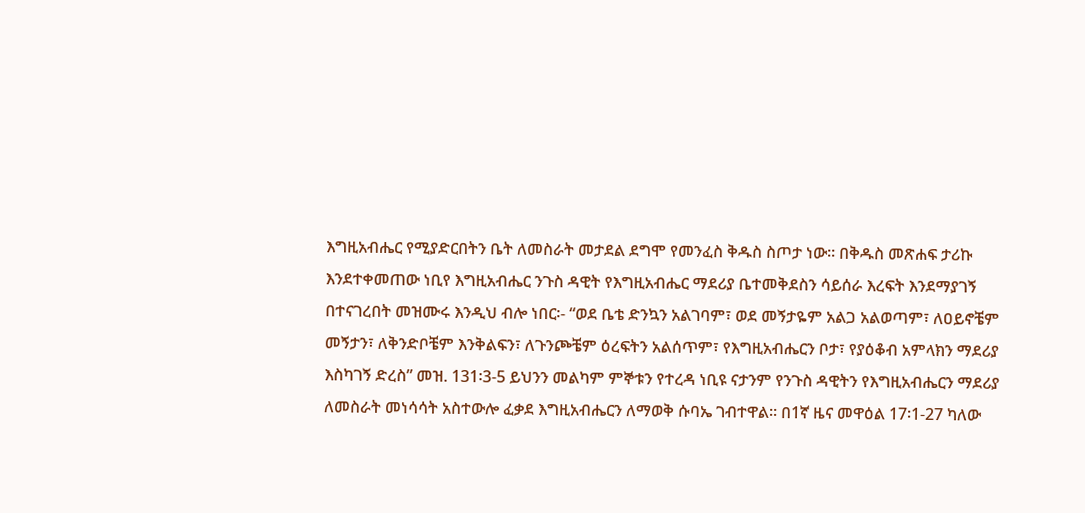እግዚአብሔር የሚያድርበትን ቤት ለመስራት መታደል ደግሞ የመንፈስ ቅዱስ ስጦታ ነው፡፡ በቅዱስ መጽሐፍ ታሪኩ እንደተቀመጠው ነቢየ እግዚአብሔር ንጉስ ዳዊት የእግዚአብሔር ማደሪያ ቤተመቅደስን ሳይሰራ እረፍት እንደማያገኝ በተናገረበት መዝሙሩ እንዲህ ብሎ ነበር፡- “ወደ ቤቴ ድንኳን አልገባም፣ ወደ መኝታዬም አልጋ አልወጣም፣ ለዐይኖቼም መኝታን፣ ለቅንድቦቼም እንቅልፍን፣ ለጉንጮቼም ዕረፍትን አልሰጥም፣ የእግዚአብሔርን ቦታ፣ የያዕቆብ አምላክን ማደሪያ እስካገኝ ድረስ” መዝ. 131፡3-5 ይህንን መልካም ምኞቱን የተረዳ ነቢዩ ናታንም የንጉስ ዳዊትን የእግዚአብሔርን ማደሪያ ለመስራት መነሳሳት አስተውሎ ፈቃደ እግዚአብሔርን ለማወቅ ሱባኤ ገብተዋል፡፡ በ1ኛ ዜና መዋዕል 17፡1-27 ካለው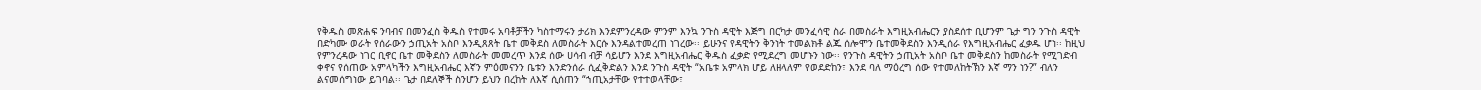የቅዱስ መጽሐፍ ንባብና በመንፈስ ቅዱስ የተመሩ አባቶቻችን ካስተማሩን ታሪክ እንደምንረዳው ምንም እንኳ ንጉስ ዳዊት እጅግ በርካታ መንፈሳዊ ስራ በመስራት እግዚአብሔርን ያስደሰተ ቢሆንም ጌታ ግን ንጉስ ዳዊት በድካሙ ወራት የሰራውን ኃጢአት አስቦ እንዲጸጸት ቤተ መቅደስ ለመስራት እርሱ እንዳልተመረጠ ነገረው፡፡ ይሁንና የዳዊትን ቅንነት ተመልክቶ ልጁ ሰሎሞን ቤተመቅደስን እንዲሰራ የእግዚአብሔር ፈቃዱ ሆነ፡፡ ከዚህ የምንረዳው ነገር ቢኖር ቤተ መቅደስን ለመስራት መመረጥ እንደ ሰው ሀሳብ ብቻ ሳይሆን እንደ እግዚአብሔር ቅዱስ ፈቃድ የሚደረግ መሆኑን ነው፡፡ የንጉስ ዳዊትን ኃጢአት አስቦ ቤተ መቅደስን ከመስራት የሚገድብ ቀኖና የሰጠው አምላካችን እግዚአብሔር እኛን ምዕመናንን ቤቱን እንድንሰራ ሲፈቅድልን እንደ ንጉስ ዳዊት “አቤቱ አምላክ ሆይ ለዘላለም የወደድከን፣ እንደ ባለ ማዕረግ ሰው የተመለከትኽን እኛ ማን ነን?” ብለን ልናመሰግነው ይገባል፡፡ ጌታ በደለኞች ስንሆን ይህን በረከት ለእኛ ሲሰጠን “ኀጢአታቸው የተተወላቸው፣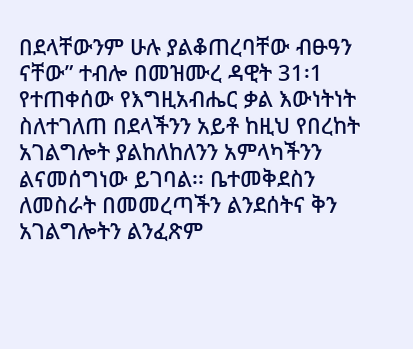በደላቸውንም ሁሉ ያልቆጠረባቸው ብፁዓን ናቸው” ተብሎ በመዝሙረ ዳዊት 31፡1 የተጠቀሰው የእግዚአብሔር ቃል እውነትነት ስለተገለጠ በደላችንን አይቶ ከዚህ የበረከት አገልግሎት ያልከለከለንን አምላካችንን ልናመሰግነው ይገባል፡፡ ቤተመቅደስን ለመስራት በመመረጣችን ልንደሰትና ቅን አገልግሎትን ልንፈጽም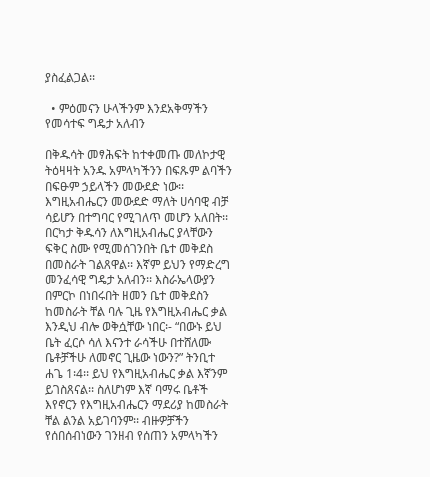ያስፈልጋል፡፡

  • ምዕመናን ሁላችንም እንደአቅማችን የመሳተፍ ግዴታ አለብን

በቅዱሳት መፃሕፍት ከተቀመጡ መለኮታዊ ትዕዛዛት አንዱ አምላካችንን በፍጹም ልባችን በፍፁም ኃይላችን መውደድ ነው፡፡ እግዚአብሔርን መውደድ ማለት ሀሳባዊ ብቻ ሳይሆን በተግባር የሚገለጥ መሆን አለበት፡፡ በርካታ ቅዱሳን ለእግዚአብሔር ያላቸውን ፍቅር ስሙ የሚመሰገንበት ቤተ መቅደስ በመስራት ገልጸዋል፡፡ እኛም ይህን የማድረግ መንፈሳዊ ግዴታ አለብን፡፡ እስራኤላውያን በምርኮ በነበሩበት ዘመን ቤተ መቅደስን ከመስራት ቸል ባሉ ጊዜ የእግዚአብሔር ቃል እንዲህ ብሎ ወቅሷቸው ነበር፡- “በውኑ ይህ ቤት ፈርሶ ሳለ እናንተ ራሳችሁ በተሸለሙ ቤቶቻችሁ ለመኖር ጊዜው ነውን?” ትንቢተ ሐጌ 1፡4፡፡ ይህ የእግዚአብሔር ቃል እኛንም ይገስጸናል፡፡ ስለሆነም እኛ ባማሩ ቤቶች እየኖርን የእግዚአብሔርን ማደሪያ ከመስራት ቸል ልንል አይገባንም፡፡ ብዙዎቻችን የሰበሰብነውን ገንዘብ የሰጠን አምላካችን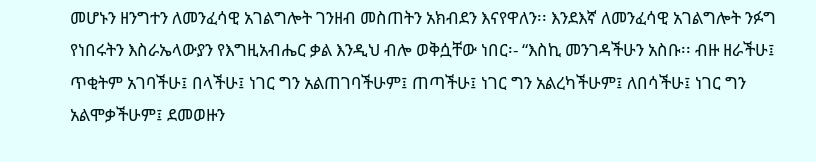መሆኑን ዘንግተን ለመንፈሳዊ አገልግሎት ገንዘብ መስጠትን አክብደን እናየዋለን፡፡ እንደእኛ ለመንፈሳዊ አገልግሎት ንፉግ የነበሩትን እስራኤላውያን የእግዚአብሔር ቃል እንዲህ ብሎ ወቅሷቸው ነበር፡- “እስኪ መንገዳችሁን አስቡ፡፡ ብዙ ዘራችሁ፤ ጥቂትም አገባችሁ፤ በላችሁ፤ ነገር ግን አልጠገባችሁም፤ ጠጣችሁ፤ ነገር ግን አልረካችሁም፤ ለበሳችሁ፤ ነገር ግን አልሞቃችሁም፤ ደመወዙን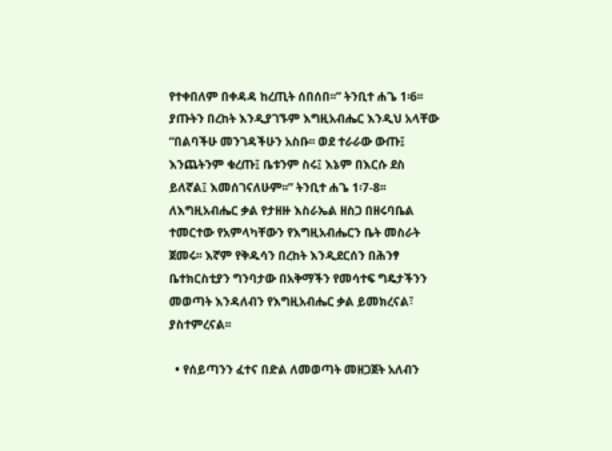የተቀበለም በቀዳዳ ከረጢት ሰበሰበ፡፡” ትንቢተ ሐጌ 1፡6፡፡ ያጡትን በረከት እንዲያገኙም እግዚአብሔር እንዲህ አላቸው “በልባችሁ መንገዳችሁን አስቡ፡፡ ወደ ተራራው ውጡ፤ እንጨትንም ቁረጡ፤ ቤቱንም ስሩ፤ እኔም በእርሱ ደስ ይለኛል፤ እመሰገናለሁም፡፡” ትንቢተ ሐጌ 1፡7-8፡፡ ለእግዚአብሔር ቃል የታዘዙ እስራኤል ዘስጋ በዘሩባቤል ተመርተው የአምላካቸውን የእግዚአብሔርን ቤት መስራት ጀመሩ፡፡ እኛም የቅዱሳን በረከት እንዲደርሰን በሕንፃ ቤተክርስቲያን ግንባታው በአቅማችን የመሳተፍ ግዴታችንን መወጣት እንዳለብን የእግዚአብሔር ቃል ይመክረናል፣ ያስተምረናል፡፡

  • የሰይጣንን ፈተና በድል ለመወጣት መዘጋጀት አለብን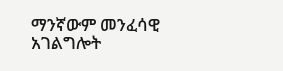ማንኛውም መንፈሳዊ አገልግሎት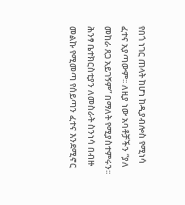የበጎ ነገር ጠላት ከሆነ ከዲያብሎስ የሚነሳ ፈተና አያጣውም፡፡ ለዚያ ነው አባቶቻችን “ያለ መከራ ጸጋ አይገኝም” በማለት የሚያስተምሩን፡፡ ሕንፃ ቤተክርስቲያን ለመስራት ስንነሳ በብዙ መልኩ የሚመጣ የሰይጣን ፈተና እንደሚኖር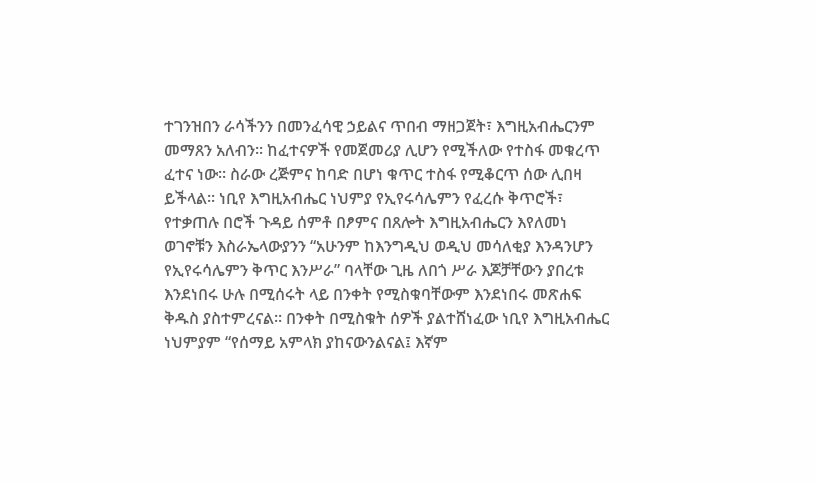ተገንዝበን ራሳችንን በመንፈሳዊ ኃይልና ጥበብ ማዘጋጀት፣ እግዚአብሔርንም መማጸን አለብን፡፡ ከፈተናዎች የመጀመሪያ ሊሆን የሚችለው የተስፋ መቁረጥ ፈተና ነው፡፡ ስራው ረጅምና ከባድ በሆነ ቁጥር ተስፋ የሚቆርጥ ሰው ሊበዛ ይችላል፡፡ ነቢየ እግዚአብሔር ነህምያ የኢየሩሳሌምን የፈረሱ ቅጥሮች፣ የተቃጠሉ በሮች ጉዳይ ሰምቶ በፆምና በጸሎት እግዚአብሔርን እየለመነ ወገኖቹን እስራኤላውያንን “አሁንም ከእንግዲህ ወዲህ መሳለቂያ እንዳንሆን የኢየሩሳሌምን ቅጥር እንሥራ” ባላቸው ጊዜ ለበጎ ሥራ እጆቻቸውን ያበረቱ እንደነበሩ ሁሉ በሚሰሩት ላይ በንቀት የሚስቁባቸውም እንደነበሩ መጽሐፍ ቅዱስ ያስተምረናል፡፡ በንቀት በሚስቁት ሰዎች ያልተሸነፈው ነቢየ እግዚአብሔር ነህምያም “የሰማይ አምላክ ያከናውንልናል፤ እኛም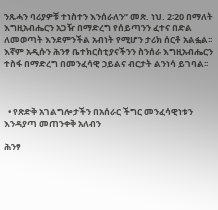ንጹሓን ባሪያዎቹ ተነስተን እንሰራለን” መጽ. ነህ. 2፡20 በማለት እግዚአብሔርን አጋዥ በማድረግ የሰይጣንን ፈተና በድል ለመወጣት እንደምንችል አብነት የሚሆን ታሪክ ሰርቶ አልፏል፡፡ እኛም አዲሱን ሕንፃ ቤተክርስቲያናችንን ስንሰራ እግዚአብሔርን ተስፋ በማድረግ በመንፈሳዊ ኃይልና ብርታት ልንነሳ ይገባል፡፡



  • የጽድቅ አገልግሎታችን በአሰራር ችግር መንፈሳዊነቱን እንዳያጣ መጠንቀቅ አለብን

ሕንፃ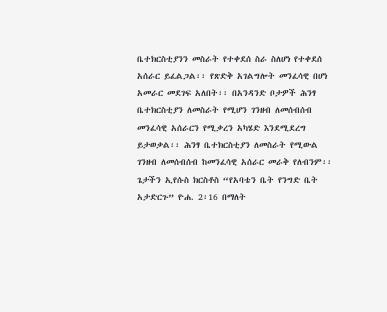ቤተክርስቲያንን መስራት የተቀደሰ ስራ ስለሆነ የተቀደሰ አሰራር ይፈልጋል፡፡ የጽድቅ አገልግሎት መንፈሳዊ በሆነ አመራር መደገፍ አለበት፡፡ በአንዳንድ ቦታዎች ሕንፃ ቤተክርስቲያን ለመስራት የሚሆን ገንዘብ ለመሰብሰብ መንፈሳዊ አሰራርን የሚቃረን አካሄድ እንደሚደረግ ይታወቃል፡፡ ሕንፃ ቤተክርስቲያን ለመስራት የሚውል ገንዘብ ለመሰብሰብ ከመንፈሳዊ አሰራር መራቅ የለብንም፡፡ ጌታችን ኢየሱስ ክርስቶስ “የአባቴን ቤት የንግድ ቤት አታድርጉ” ዮሐ. 2፡16 በማለት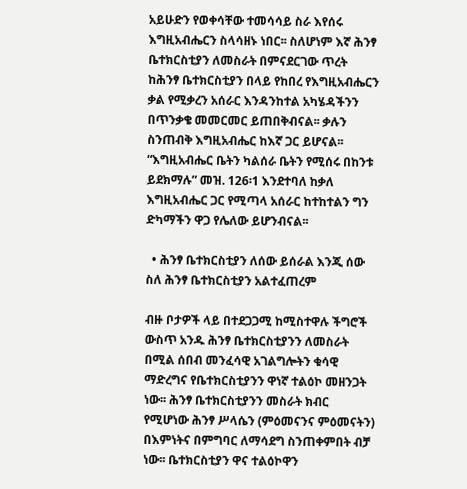አይሁድን የወቀሳቸው ተመሳሳይ ስራ እየሰሩ እግዚአብሔርን ስላሳዘኑ ነበር፡፡ ስለሆነም እኛ ሕንፃ ቤተክርስቲያን ለመስራት በምናደርገው ጥረት ከሕንፃ ቤተክርስቲያን በላይ የከበረ የእግዚአብሔርን ቃል የሚቃረን አሰራር እንዳንከተል አካሄዳችንን በጥንቃቄ መመርመር ይጠበቅብናል፡፡ ቃሉን ስንጠብቅ እግዚአብሔር ከእኛ ጋር ይሆናል፡፡ “እግዚአብሔር ቤትን ካልሰራ ቤትን የሚሰሩ በከንቱ ይደክማሉ” መዝ. 126፡1 እንደተባለ ከቃለ እግዚአብሔር ጋር የሚጣላ አሰራር ከተከተልን ግን ድካማችን ዋጋ የሌለው ይሆንብናል፡፡

  • ሕንፃ ቤተክርስቲያን ለሰው ይሰራል እንጂ ሰው ስለ ሕንፃ ቤተክርስቲያን አልተፈጠረም

ብዙ ቦታዎች ላይ በተደጋጋሚ ከሚስተዋሉ ችግሮች ውስጥ አንዱ ሕንፃ ቤተክርስቲያንን ለመስራት በሚል ሰበብ መንፈሳዊ አገልግሎትን ቁሳዊ ማድረግና የቤተክርስቲያንን ዋነኛ ተልዕኮ መዘንጋት ነው፡፡ ሕንፃ ቤተክርስቲያንን መስራት ክብር የሚሆነው ሕንፃ ሥላሴን (ምዕመናንና ምዕመናትን) በእምነትና በምግባር ለማሳደግ ስንጠቀምበት ብቻ ነው፡፡ ቤተክርስቲያን ዋና ተልዕኮዋን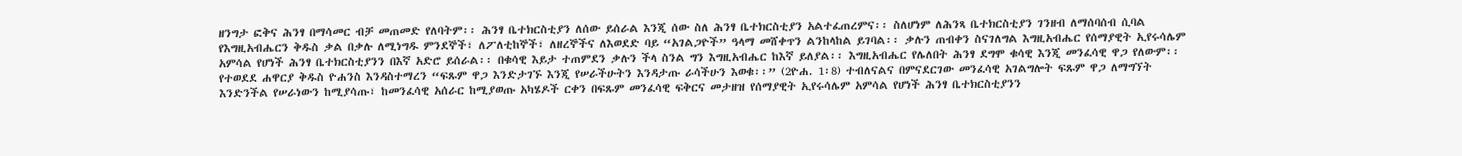ዘንግታ ፎቅና ሕንፃ በማሳመር ብቻ መጠመድ የለባትም፡፡ ሕንፃ ቤተክርስቲያን ለሰው ይሰራል እንጂ ሰው ስለ ሕንፃ ቤተክርስቲያን አልተፈጠረምና፡፡ ስለሆነም ለሕንጻ ቤተክርስቲያን ገንዘብ ለማሰባሰብ ሲባል የእግዚአብሔርን ቅዱስ ቃል በቃሉ ለሚነግዱ ምንደኞች፣ ለፖለቲከኞች፣ ለዘረኞችና ለእወደድ ባይ “አገልጋዮች” ዓላማ መሸቀጥን ልንከላከል ይገባል፡፡ ቃሉን ጠብቀን ስናገለግል እግዚአብሔር የሰማያዊት ኢየሩሳሌም አምሳል የሆነች ሕንፃ ቤተክርስቲያንን በእኛ አድሮ ይሰራል፡፡ በቁሳዊ እይታ ተጠምደን ቃሉን ችላ ስንል ግን እግዚአብሔር ከእኛ ይለያል፡፡ እግዚአብሔር የሌለበት ሕንፃ ደግሞ ቁሳዊ እንጂ መንፈሳዊ ዋጋ የለውም፡፡ የተወደደ ሐዋርያ ቅዱስ ዮሐንስ እንዳስተማረን “ፍጹም ዋጋ እንድታገኙ እንጂ የሠራችሁትን እንዳታጡ ራሳችሁን እወቁ፡፡” (2ዮሐ. 1፡8) ተብለናልና በምናደርገው መንፈሳዊ አገልግሎት ፍጹም ዋጋ ለማግኘት እንድንችል የሠራነውን ከሚያሳጡ፣ ከመንፈሳዊ አሰራር ከሚያወጡ አካሄዶች ርቀን በፍጹም መንፈሳዊ ፍቅርና መታዘዝ የሰማያዊት ኢየሩሳሌም አምሳል የሆነች ሕንፃ ቤተክርስቲያንን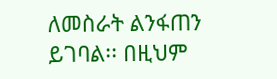ለመስራት ልንፋጠን ይገባል፡፡ በዚህም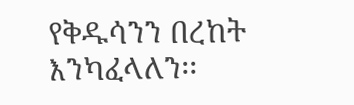የቅዱሳንን በረከት እንካፈላለን፡፡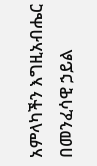አምላካችን እግዚአብሔር በመንፈሳዊ ኃይል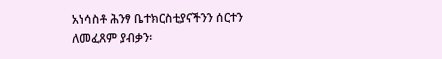አነሳስቶ ሕንፃ ቤተክርስቲያናችንን ሰርተን ለመፈጸም ያብቃን፡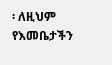፡ ለዚህም የእመቤታችን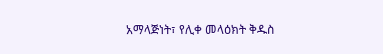አማላጅነት፣ የሊቀ መላዕክት ቅዱስ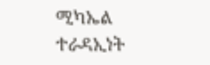ሚካኤል ተራዳኢነት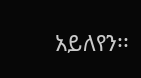አይለየን፡፡